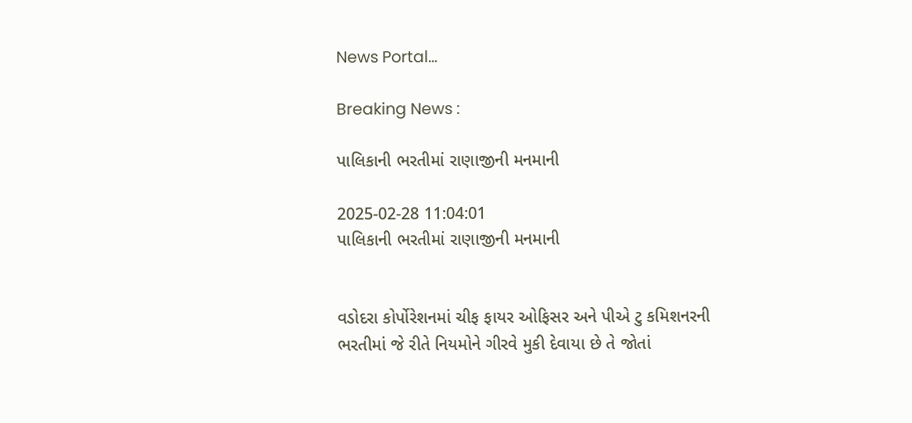News Portal...

Breaking News :

પાલિકાની ભરતીમાં રાણાજીની મનમાની

2025-02-28 11:04:01
પાલિકાની ભરતીમાં રાણાજીની મનમાની


વડોદરા કોર્પોરેશનમાં ચીફ ફાયર ઓફિસર અને પીએ ટુ કમિશનરની ભરતીમાં જે રીતે નિયમોને ગીરવે મુકી દેવાયા છે તે જોતાં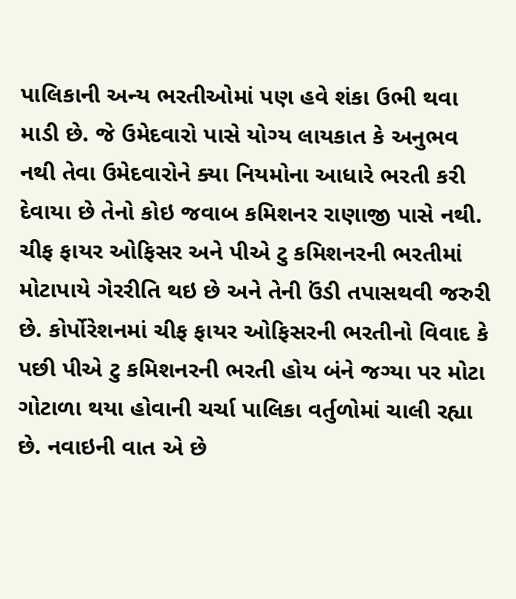પાલિકાની અન્ય ભરતીઓમાં પણ હવે શંકા ઉભી થવા માડી છે. જે ઉમેદવારો પાસે યોગ્ય લાયકાત કે અનુભવ નથી તેવા ઉમેદવારોને ક્યા નિયમોના આધારે ભરતી કરી દેવાયા છે તેનો કોઇ જવાબ કમિશનર રાણાજી પાસે નથી. ચીફ ફાયર ઓફિસર અને પીએ ટુ કમિશનરની ભરતીમાં મોટાપાયે ગેરરીતિ થઇ છે અને તેની ઉંડી તપાસથવી જરુરી છે. કોર્પોરેશનમાં ચીફ ફાયર ઓફિસરની ભરતીનો વિવાદ કે પછી પીએ ટુ કમિશનરની ભરતી હોય બંને જગ્યા પર મોટા ગોટાળા થયા હોવાની ચર્ચા પાલિકા વર્તુળોમાં ચાલી રહ્યા છે. નવાઇની વાત એ છે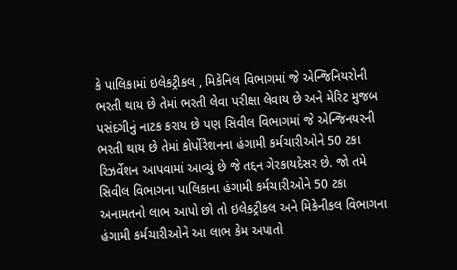કે પાલિકામાં ઇલેકટ્રીકલ , મિકેનિલ વિભાગમાં જે એન્જિનિયરોની ભરતી થાય છે તેમાં ભરતી લેવા પરીક્ષા લેવાય છે અને મેરિટ મુજબ પસંદગીનું નાટક કરાય છે પણ સિવીલ વિભાગમાં જે એન્જિનયરની ભરતી થાય છે તેમાં કોર્પોરેશનના હંગામી કર્મચારીઓને 50 ટકા રિઝર્વેશન આપવામાં આવ્યું છે જે તદ્દન ગેરકાયદેસર છે. જો તમે સિવીલ વિભાગના પાલિકાના હંગામી કર્મચારીઓને 50 ટકા અનામતનો લાભ આપો છો તો ઇલેકટ્રીકલ અને મિકેનીકલ વિભાગના હંગામી કર્મચારીઓને આ લાભ કેમ અપાતો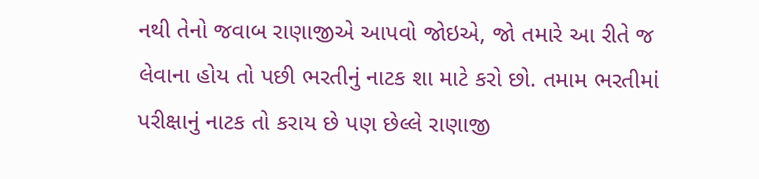નથી તેનો જવાબ રાણાજીએ આપવો જોઇએ, જો તમારે આ રીતે જ લેવાના હોય તો પછી ભરતીનું નાટક શા માટે કરો છો. તમામ ભરતીમાં પરીક્ષાનું નાટક તો કરાય છે પણ છેલ્લે રાણાજી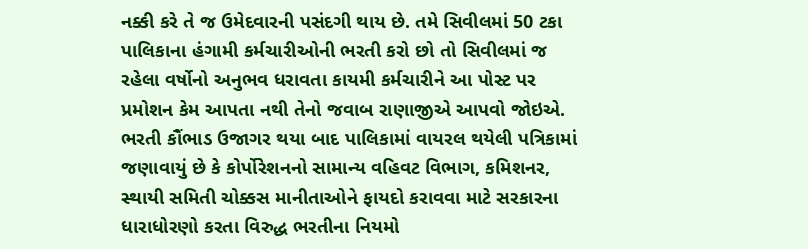નક્કી કરે તે જ ઉમેદવારની પસંદગી થાય છે. તમે સિવીલમાં 50 ટકા પાલિકાના હંગામી કર્મચારીઓની ભરતી કરો છો તો સિવીલમાં જ રહેલા વર્ષોનો અનુભવ ધરાવતા કાયમી કર્મચારીને આ પોસ્ટ પર પ્રમોશન કેમ આપતા નથી તેનો જવાબ રાણાજીએ આપવો જોઇએ. ભરતી કૌંભાડ ઉજાગર થયા બાદ પાલિકામાં વાયરલ થયેલી પત્રિકામાં જણાવાયું છે કે કોર્પોરેશનનો સામાન્ય વહિવટ વિભાગ, કમિશનર, સ્થાયી સમિતી ચોક્કસ માનીતાઓને ફાયદો કરાવવા માટે સરકારના ધારાધોરણો કરતા વિરુદ્ધ ભરતીના નિયમો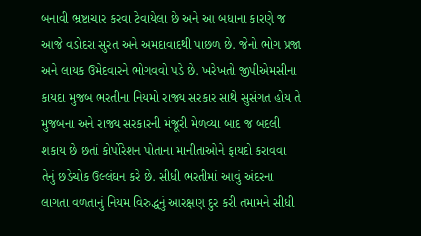બનાવી ભ્રષ્ટાચાર કરવા ટેવાયેલા છે અને આ બધાના કારણે જ આજે વડોદરા સુરત અને અમદાવાદથી પાછળ છે. જેનો ભોગ પ્રજા અને લાયક ઉમેદવારને ભોગવવો પડે છે. ખરેખતો જીપીએમસીના કાયદા મુજબ ભરતીના નિયમો રાજ્ય સરકાર સાથે સુસંગત હોય તે મુજબના અને રાજ્ય સરકારની મંજૂરી મેળવ્યા બાદ જ બદલી શકાય છે છતાં કોર્પોરેશન પોતાના માનીતાઓને ફાયદો કરાવવા તેનું છડેચોક ઉલ્લંઘન કરે છે. સીધી ભરતીમાં આવું અંદરના લાગતા વળતાનું નિયમ વિરુદ્ધનું આરક્ષણ દુર કરી તમામને સીધી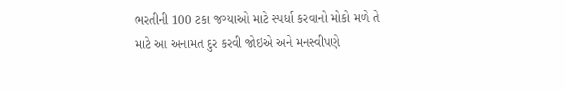ભરતીની 100 ટકા જગ્યાઓ માટે સ્પર્ધા કરવાનો મોકો મળે તે માટે આ અનામત દુર કરવી જોઇએ અને મનસ્વીપણે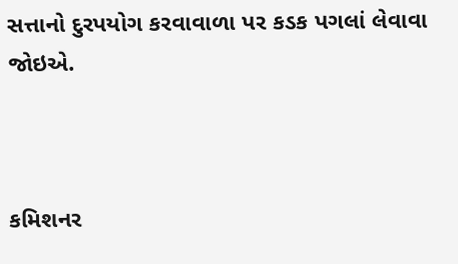સત્તાનો દુરપયોગ કરવાવાળા પર કડક પગલાં લેવાવા જોઇએ.



કમિશનર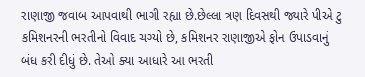રાણાજી જવાબ આપવાથી ભાગી રહ્યા છે.છેલ્લા ત્રણ દિવસથી જ્યારે પીએ ટુ કમિશનરની ભરતીનો વિવાદ ચગ્યો છે, કમિશનર રાણાજીએ ફોન ઉપાડવાનું બંધ કરી દીધું છે. તેઓ ક્યા આધારે આ ભરતી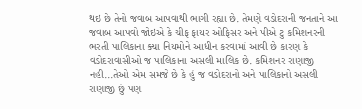થઇ છે તેનો જવાબ આપવાથી ભાગી રહ્યા છે. તેમણે વડોદરાની જનતાને આ જવાબ આપવો જોઇએ કે ચીફ ફાયર ઓફિસર અને પીએ ટુ કમિશનરની ભરતી પાલિકાના ક્યા નિયમોને આધીન કરવામાં આવી છે કારણ કે વડોદરાવાસીઓ જ પાલિકાના અસલી માલિક છે. કમિશનર રાણાજી નહી...તેઓ એમ સમજે છે કે હું જ વડોદરાનો અને પાલિકાનો અસલી રાણાજી છું પણ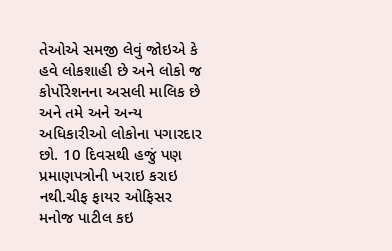તેઓએ સમજી લેવું જોઇએ કે હવે લોકશાહી છે અને લોકો જ કોર્પોરેશનના અસલી માલિક છે અને તમે અને અન્ય અધિકારીઓ લોકોના પગારદાર છો. 10 દિવસથી હજું પણ પ્રમાણપત્રોની ખરાઇ કરાઇ નથી.ચીફ ફાયર ઓફિસર મનોજ પાટીલ કઇ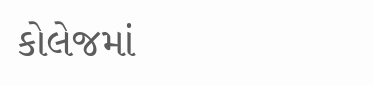કોલેજમાં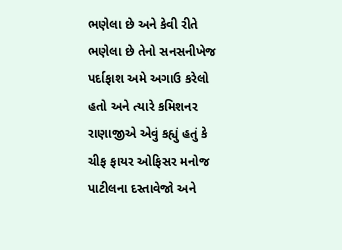ભણેલા છે અને કેવી રીતે ભણેલા છે તેનો સનસનીખેજ પર્દાફાશ અમે અગાઉ કરેલો હતો અને ત્યારે કમિશનર રાણાજીએ એવું કહ્યું હતું કે ચીફ ફાયર ઓફિસર મનોજ પાટીલના દસ્તાવેજો અને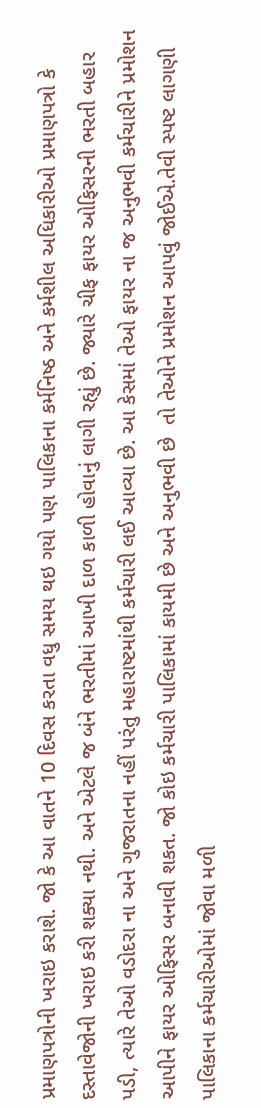પ્રમાણપત્રોની ખરાઇ કરાશે. જો કે આ વાતને 10 દિવસ કરતા વધુ સમય થઇ ગયો પણ પાલિકાના કર્મનિષ્ઠ અને કર્મશીલ અધિકારીઓ પ્રમાણપત્રો કે દસ્તાવેજોની ખરાઇ કરી શક્યા નથી. અને એટલે જ બંને ભરતીમાં આખી દાળ કાળી હોવાનું લાગી રહ્યું છે. જ્યારે ચીફ ફાયર ઓફિસરની ભરતી બહાર પડી, ત્યારે તેઓ વડોદરા ના અને ગુજરાતના નહીં પરંતુ મહારાષ્ટમાંથી કર્મચારી લઈ આવ્યા છે. આ કેસમાં તેઓ ફાયર ના જ અનુભવી કર્મચારીને પ્રમોશન આપીને ફાયર ઓફિસર બનાવી શકત. જો કોઇ કર્મચારી પાલિકામાં કાયમી છે અને અનુભવી છે  તો તેઓને પ્રમોશન આપવું જોઈએ.તેવી સ્પષ્ટ લાગણી પાલિકાના કર્મચારીઓમાં જોવા મળી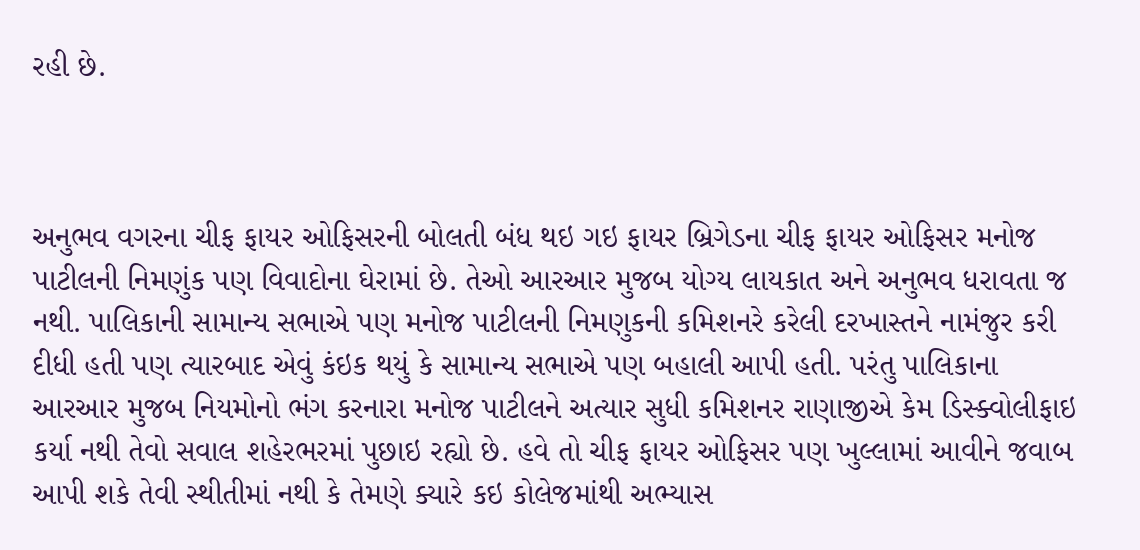રહી છે.



અનુભવ વગરના ચીફ ફાયર ઓફિસરની બોલતી બંધ થઇ ગઇ ફાયર બ્રિગેડના ચીફ ફાયર ઓફિસર મનોજ પાટીલની નિમણુંક પણ વિવાદોના ઘેરામાં છે. તેઓ આરઆર મુજબ યોગ્ય લાયકાત અને અનુભવ ધરાવતા જ નથી. પાલિકાની સામાન્ય સભાએ પણ મનોજ પાટીલની નિમણુકની કમિશનરે કરેલી દરખાસ્તને નામંજુર કરી દીધી હતી પણ ત્યારબાદ એવું કંઇક થયું કે સામાન્ય સભાએ પણ બહાલી આપી હતી. પરંતુ પાલિકાના આરઆર મુજબ નિયમોનો ભંગ કરનારા મનોજ પાટીલને અત્યાર સુધી કમિશનર રાણાજીએ કેમ ડિસ્ક્વોલીફાઇ કર્યા નથી તેવો સવાલ શહેરભરમાં પુછાઇ રહ્યો છે. હવે તો ચીફ ફાયર ઓફિસર પણ ખુલ્લામાં આવીને જવાબ આપી શકે તેવી સ્થીતીમાં નથી કે તેમણે ક્યારે કઇ કોલેજમાંથી અભ્યાસ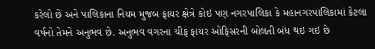કરેલો છે અને પાલિકાના નિયમ મુજબ ફાયર ક્ષેત્રે કોઇ પણ નગરપાલિકા કે મહાનગરપાલિકામાં કેટલા વર્ષનો તેમને અનુભવ છે. અનુભવ વગરના ચીફ ફાયર ઓફિસરની બોલતી બંધ થઇ ગઇ છે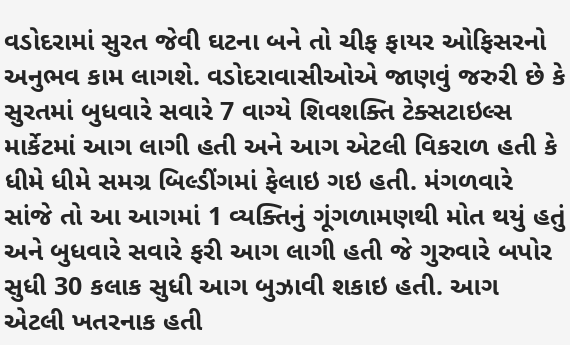વડોદરામાં સુરત જેવી ઘટના બને તો ચીફ ફાયર ઓફિસરનો અનુભવ કામ લાગશે. વડોદરાવાસીઓએ જાણવું જરુરી છે કે સુરતમાં બુધવારે સવારે 7 વાગ્યે શિવશક્તિ ટેક્સટાઇલ્સ માર્કેટમાં આગ લાગી હતી અને આગ એટલી વિકરાળ હતી કે ધીમે ધીમે સમગ્ર બિલ્ડીંગમાં ફેલાઇ ગઇ હતી. મંગળવારે સાંજે તો આ આગમાં 1 વ્યક્તિનું ગૂંગળામણથી મોત થયું હતું અને બુધવારે સવારે ફરી આગ લાગી હતી જે ગુરુવારે બપોર સુધી 30 કલાક સુધી આગ બુઝાવી શકાઇ હતી. આગ એટલી ખતરનાક હતી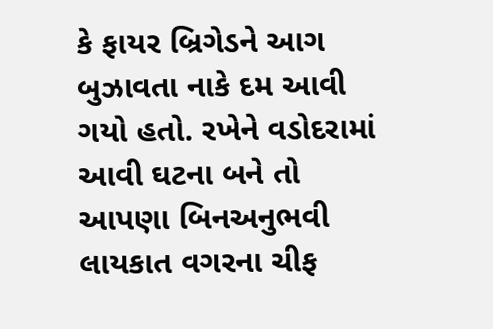કે ફાયર બ્રિગેડને આગ બુઝાવતા નાકે દમ આવી ગયો હતો. રખેને વડોદરામાં આવી ઘટના બને તો આપણા બિનઅનુભવી લાયકાત વગરના ચીફ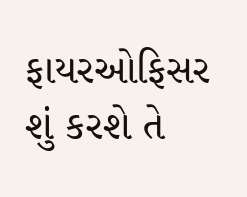ફાયરઓફિસર શું કરશે તે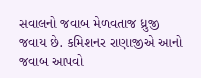સવાલનો જવાબ મેળવતાજ ધ્રુજી જવાય છે. કમિશનર રાણાજીએ આનો જવાબ આપવો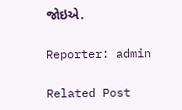જોઇએ.

Reporter: admin

Related Post